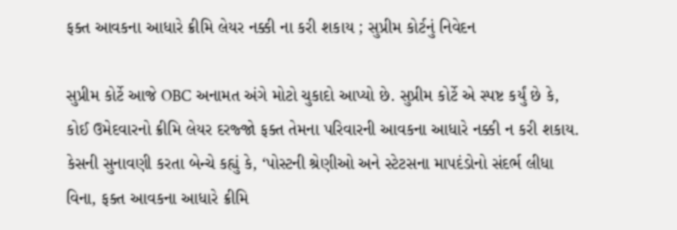ફક્ત આવકના આધારે ક્રીમિ લેયર નક્કી ના કરી શકાય ; સુપ્રીમ કોર્ટનું નિવેદન

સુપ્રીમ કોર્ટે આજે OBC અનામત અંગે મોટો ચુકાદો આપ્યો છે. સુપ્રીમ કોર્ટે એ સ્પષ્ટ કર્યું છે કે, કોઈ ઉમેદવારનો ક્રીમિ લેયર દરજ્જો ફક્ત તેમના પરિવારની આવકના આધારે નક્કી ન કરી શકાય. કેસની સુનાવણી કરતા બેન્ચે કહ્યું કે, ‘પોસ્ટની શ્રેણીઓ અને સ્ટેટસના માપદંડોનો સંદર્ભ લીધા વિના, ફક્ત આવકના આધારે ક્રીમિ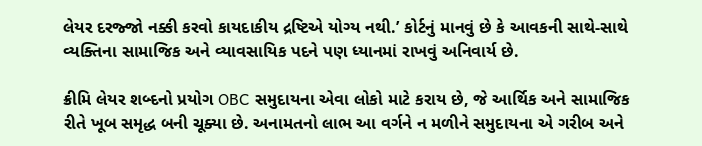લેયર દરજ્જો નક્કી કરવો કાયદાકીય દ્રષ્ટિએ યોગ્ય નથી.’ કોર્ટનું માનવું છે કે આવકની સાથે-સાથે વ્યક્તિના સામાજિક અને વ્યાવસાયિક પદને પણ ધ્યાનમાં રાખવું અનિવાર્ય છે.

ક્રીમિ લેયર શબ્દનો પ્રયોગ OBC સમુદાયના એવા લોકો માટે કરાય છે, જે આર્થિક અને સામાજિક રીતે ખૂબ સમૃદ્ધ બની ચૂક્યા છે. અનામતનો લાભ આ વર્ગને ન મળીને સમુદાયના એ ગરીબ અને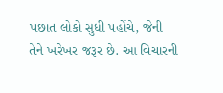પછાત લોકો સુધી પહોંચે, જેની તેને ખરેખર જરૂર છે. આ વિચારની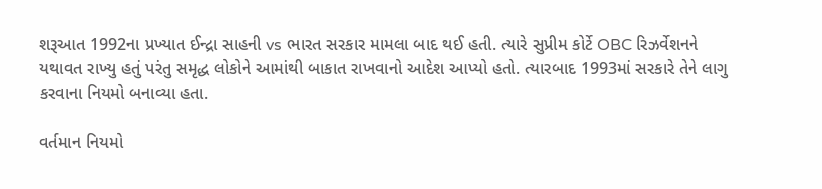શરૂઆત 1992ના પ્રખ્યાત ઈન્દ્રા સાહની vs ભારત સરકાર મામલા બાદ થઈ હતી. ત્યારે સુપ્રીમ કોર્ટે OBC રિઝર્વેશનને યથાવત રાખ્યુ હતું પરંતુ સમૃદ્ધ લોકોને આમાંથી બાકાત રાખવાનો આદેશ આપ્યો હતો. ત્યારબાદ 1993માં સરકારે તેને લાગુ કરવાના નિયમો બનાવ્યા હતા.

વર્તમાન નિયમો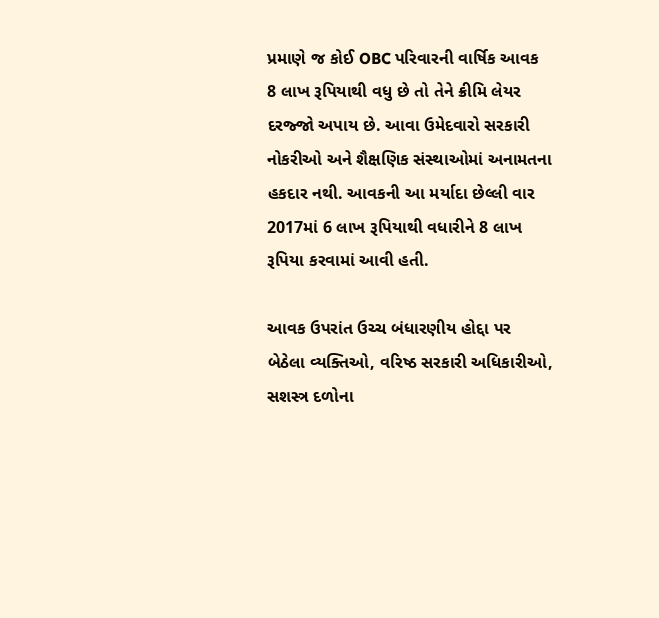પ્રમાણે જ કોઈ OBC પરિવારની વાર્ષિક આવક 8 લાખ રૂપિયાથી વધુ છે તો તેને ક્રીમિ લેયર દરજ્જો અપાય છે. આવા ઉમેદવારો સરકારી નોકરીઓ અને શૈક્ષણિક સંસ્થાઓમાં અનામતના હકદાર નથી. આવકની આ મર્યાદા છેલ્લી વાર 2017માં 6 લાખ રૂપિયાથી વધારીને 8 લાખ રૂપિયા કરવામાં આવી હતી.

આવક ઉપરાંત ઉચ્ચ બંધારણીય હોદ્દા પર બેઠેલા વ્યક્તિઓ, વરિષ્ઠ સરકારી અધિકારીઓ, સશસ્ત્ર દળોના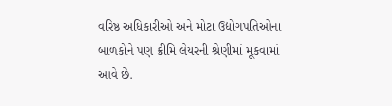વરિષ્ઠ અધિકારીઓ અને મોટા ઉદ્યોગપતિઓના બાળકોને પણ ક્રીમિ લેયરની શ્રેણીમાં મૂકવામાં આવે છે.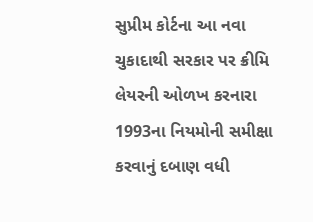સુપ્રીમ કોર્ટના આ નવા ચુકાદાથી સરકાર પર ક્રીમિ લેયરની ઓળખ કરનારા 1993ના નિયમોની સમીક્ષા કરવાનું દબાણ વધી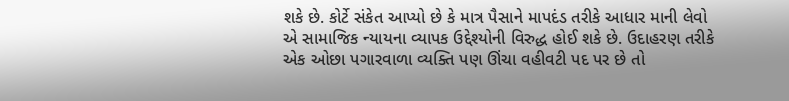શકે છે. કોર્ટે સંકેત આપ્યો છે કે માત્ર પૈસાને માપદંડ તરીકે આધાર માની લેવો એ સામાજિક ન્યાયના વ્યાપક ઉદ્દેશ્યોની વિરુદ્ધ હોઈ શકે છે. ઉદાહરણ તરીકે એક ઓછા પગારવાળા વ્યક્તિ પણ ઊંચા વહીવટી પદ પર છે તો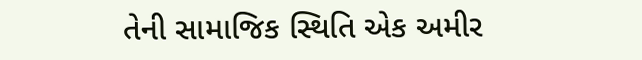તેની સામાજિક સ્થિતિ એક અમીર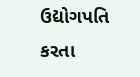ઉદ્યોગપતિ કરતા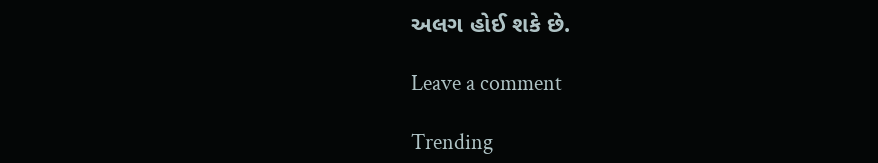અલગ હોઈ શકે છે.

Leave a comment

Trending